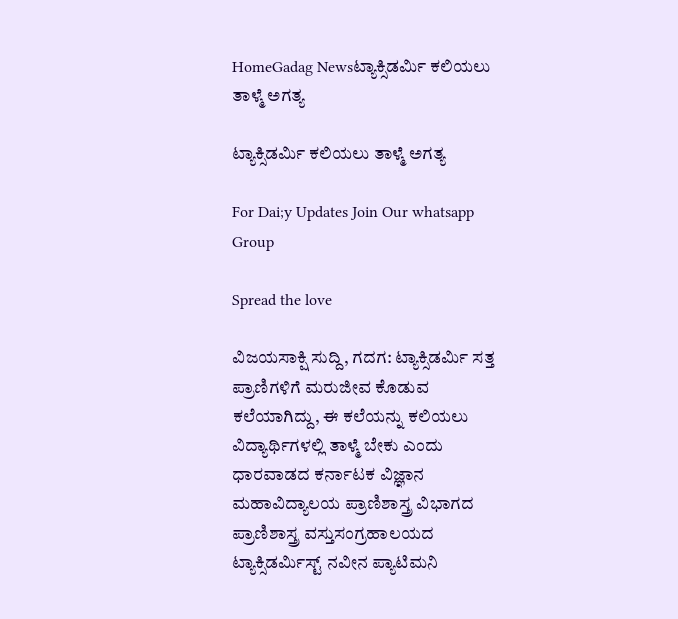HomeGadag Newsಟ್ಯಾಕ್ಸಿಡರ್ಮಿ ಕಲಿಯಲು ತಾಳ್ಮೆ ಅಗತ್ಯ

ಟ್ಯಾಕ್ಸಿಡರ್ಮಿ ಕಲಿಯಲು ತಾಳ್ಮೆ ಅಗತ್ಯ

For Dai;y Updates Join Our whatsapp Group

Spread the love

ವಿಜಯಸಾಕ್ಷಿ ಸುದ್ದಿ, ಗದಗ: ಟ್ಯಾಕ್ಸಿಡರ್ಮಿ ಸತ್ತ ಪ್ರಾಣಿಗಳಿಗೆ ಮರುಜೀವ ಕೊಡುವ ಕಲೆಯಾಗಿದ್ದು, ಈ ಕಲೆಯನ್ನು ಕಲಿಯಲು ವಿದ್ಯಾರ್ಥಿಗಳಲ್ಲಿ ತಾಳ್ಮೆ ಬೇಕು ಎಂದು ಧಾರವಾಡದ ಕರ್ನಾಟಕ ವಿಜ್ಞಾನ ಮಹಾವಿದ್ಯಾಲಯ ಪ್ರಾಣಿಶಾಸ್ತ್ರ ವಿಭಾಗದ ಪ್ರಾಣಿಶಾಸ್ತ್ರ ವಸ್ತುಸಂಗ್ರಹಾಲಯದ ಟ್ಯಾಕ್ಸಿಡರ್ಮಿಸ್ಟ್ ನವೀನ ಪ್ಯಾಟಿಮನಿ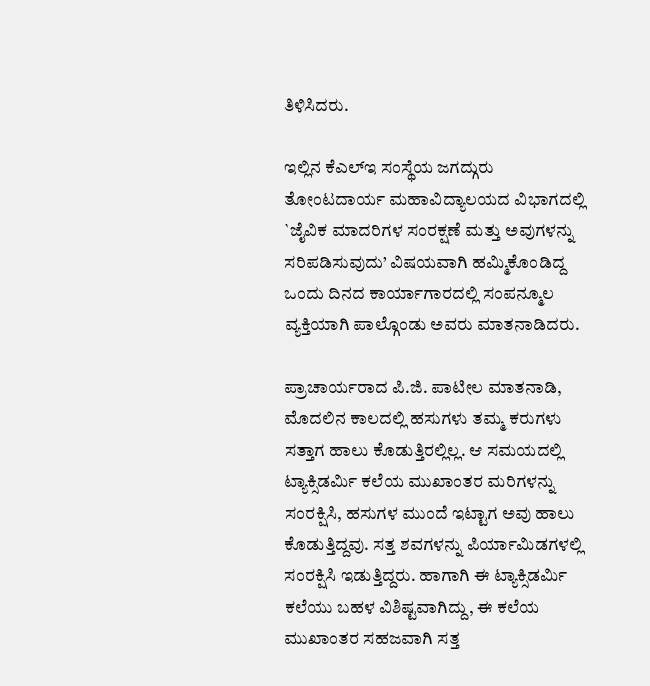ತಿಳಿಸಿದರು.

ಇಲ್ಲಿನ ಕೆಎಲ್‌ಇ ಸಂಸ್ಥೆಯ ಜಗದ್ಗುರು ತೋಂಟದಾರ್ಯ ಮಹಾವಿದ್ಯಾಲಯದ ವಿಭಾಗದಲ್ಲಿ `ಜೈವಿಕ ಮಾದರಿಗಳ ಸಂರಕ್ಷಣೆ ಮತ್ತು ಅವುಗಳನ್ನು ಸರಿಪಡಿಸುವುದು’ ವಿಷಯವಾಗಿ ಹಮ್ಮಿಕೊಂಡಿದ್ದ ಒಂದು ದಿನದ ಕಾರ್ಯಾಗಾರದಲ್ಲಿ ಸಂಪನ್ಮೂಲ ವ್ಯಕ್ತಿಯಾಗಿ ಪಾಲ್ಗೊಂಡು ಅವರು ಮಾತನಾಡಿದರು.

ಪ್ರಾಚಾರ್ಯರಾದ ಪಿ.ಜಿ. ಪಾಟೀಲ ಮಾತನಾಡಿ, ಮೊದಲಿನ ಕಾಲದಲ್ಲಿ ಹಸುಗಳು ತಮ್ಮ ಕರುಗಳು ಸತ್ತಾಗ ಹಾಲು ಕೊಡುತ್ತಿರಲ್ಲಿಲ್ಲ. ಆ ಸಮಯದಲ್ಲಿ ಟ್ಯಾಕ್ಸಿಡರ್ಮಿ ಕಲೆಯ ಮುಖಾಂತರ ಮರಿಗಳನ್ನು ಸಂರಕ್ಷಿಸಿ, ಹಸುಗಳ ಮುಂದೆ ಇಟ್ಟಾಗ ಅವು ಹಾಲು ಕೊಡುತ್ತಿದ್ದವು. ಸತ್ತ ಶವಗಳನ್ನು ಪಿರ್ಯಾಮಿಡಗಳಲ್ಲಿ ಸಂರಕ್ಷಿಸಿ ಇಡುತ್ತಿದ್ದರು. ಹಾಗಾಗಿ ಈ ಟ್ಯಾಕ್ಸಿಡರ್ಮಿ ಕಲೆಯು ಬಹಳ ವಿಶಿಷ್ಟವಾಗಿದ್ದು, ಈ ಕಲೆಯ ಮುಖಾಂತರ ಸಹಜವಾಗಿ ಸತ್ತ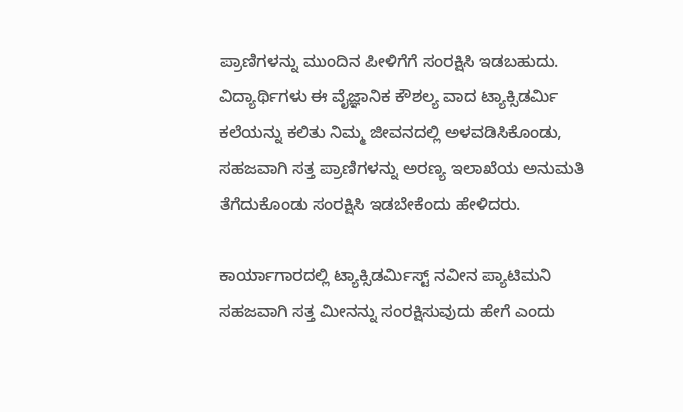ಪ್ರಾಣಿಗಳನ್ನು ಮುಂದಿನ ಪೀಳಿಗೆಗೆ ಸಂರಕ್ಷಿಸಿ ಇಡಬಹುದು. ವಿದ್ಯಾರ್ಥಿಗಳು ಈ ವೈಜ್ಞಾನಿಕ ಕೌಶಲ್ಯ ವಾದ ಟ್ಯಾಕ್ಸಿಡರ್ಮಿ ಕಲೆಯನ್ನು ಕಲಿತು ನಿಮ್ಮ ಜೀವನದಲ್ಲಿ ಅಳವಡಿಸಿಕೊಂಡು, ಸಹಜವಾಗಿ ಸತ್ತ ಪ್ರಾಣಿಗಳನ್ನು ಅರಣ್ಯ ಇಲಾಖೆಯ ಅನುಮತಿ ತೆಗೆದುಕೊಂಡು ಸಂರಕ್ಷಿಸಿ ಇಡಬೇಕೆಂದು ಹೇಳಿದರು.

ಕಾರ್ಯಾಗಾರದಲ್ಲಿ ಟ್ಯಾಕ್ಸಿಡರ್ಮಿಸ್ಟ್ ನವೀನ ಪ್ಯಾಟಿಮನಿ ಸಹಜವಾಗಿ ಸತ್ತ ಮೀನನ್ನು ಸಂರಕ್ಷಿಸುವುದು ಹೇಗೆ ಎಂದು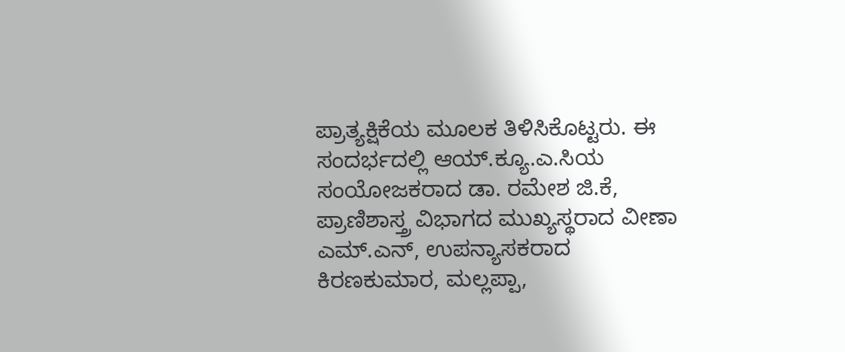ಪ್ರಾತ್ಯಕ್ಷಿಕೆಯ ಮೂಲಕ ತಿಳಿಸಿಕೊಟ್ಟರು. ಈ ಸಂದರ್ಭದಲ್ಲಿ ಆಯ್.ಕ್ಯೂ.ಎ.ಸಿಯ ಸಂಯೋಜಕರಾದ ಡಾ. ರಮೇಶ ಜಿ.ಕೆ, ಪ್ರಾಣಿಶಾಸ್ತ್ರ ವಿಭಾಗದ ಮುಖ್ಯಸ್ಥರಾದ ವೀಣಾ ಎಮ್.ಎನ್, ಉಪನ್ಯಾಸಕರಾದ ಕಿರಣಕುಮಾರ, ಮಲ್ಲಪ್ಪಾ,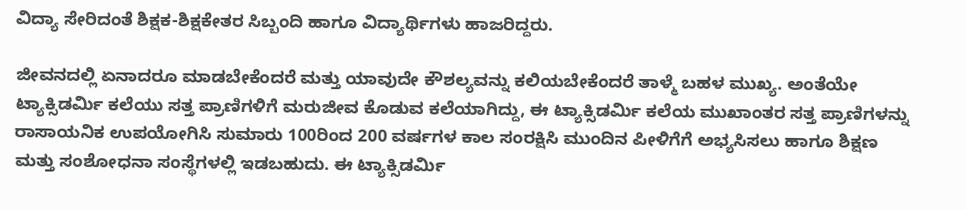ವಿದ್ಯಾ ಸೇರಿದಂತೆ ಶಿಕ್ಷಕ-ಶಿಕ್ಷಕೇತರ ಸಿಬ್ಬಂದಿ ಹಾಗೂ ವಿದ್ಯಾರ್ಥಿಗಳು ಹಾಜರಿದ್ದರು.

ಜೀವನದಲ್ಲಿ ಏನಾದರೂ ಮಾಡಬೇಕೆಂದರೆ ಮತ್ತು ಯಾವುದೇ ಕೌಶಲ್ಯವನ್ನು ಕಲಿಯಬೇಕೆಂದರೆ ತಾಳ್ಮೆ ಬಹಳ ಮುಖ್ಯ. ಅಂತೆಯೇ ಟ್ಯಾಕ್ಸಿಡರ್ಮಿ ಕಲೆಯು ಸತ್ತ ಪ್ರಾಣಿಗಳಿಗೆ ಮರುಜೀವ ಕೊಡುವ ಕಲೆಯಾಗಿದ್ದು, ಈ ಟ್ಯಾಕ್ಸಿಡರ್ಮಿ ಕಲೆಯ ಮುಖಾಂತರ ಸತ್ತ ಪ್ರಾಣಿಗಳನ್ನು ರಾಸಾಯನಿಕ ಉಪಯೋಗಿಸಿ ಸುಮಾರು 100ರಿಂದ 200 ವರ್ಷಗಳ ಕಾಲ ಸಂರಕ್ಷಿಸಿ ಮುಂದಿನ ಪೀಳಿಗೆಗೆ ಅಭ್ಯಸಿಸಲು ಹಾಗೂ ಶಿಕ್ಷಣ ಮತ್ತು ಸಂಶೋಧನಾ ಸಂಸ್ಥೆಗಳಲ್ಲಿ ಇಡಬಹುದು. ಈ ಟ್ಯಾಕ್ಸಿಡರ್ಮಿ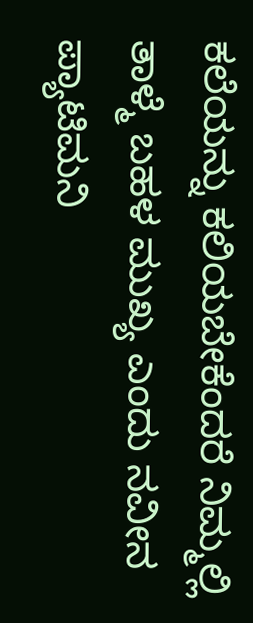ಕಲೆಯನ್ನು ಕಲಿಯಬೇಕೆಂದರೆ ನಿಮ್ಮಲ್ಲಿ ತಾಳ್ಮೆ ಬಹಳ ಮುಖ್ಯ ಎಂದು ನವೀನ ಪ್ಯಾಟಿಮನಿ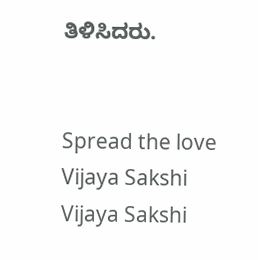ತಿಳಿಸಿದರು.


Spread the love
Vijaya Sakshi
Vijaya Sakshi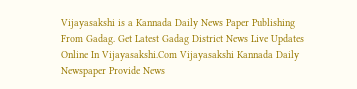Vijayasakshi is a Kannada Daily News Paper Publishing From Gadag. Get Latest Gadag District News Live Updates Online In Vijayasakshi.Com Vijayasakshi Kannada Daily Newspaper Provide News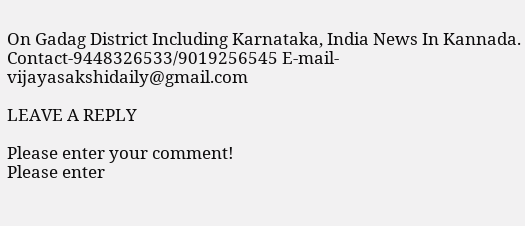On Gadag District Including Karnataka, India News In Kannada. Contact-9448326533/9019256545 E-mail-vijayasakshidaily@gmail.com

LEAVE A REPLY

Please enter your comment!
Please enter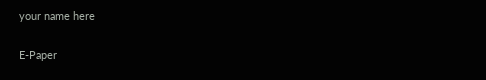your name here

E-Paper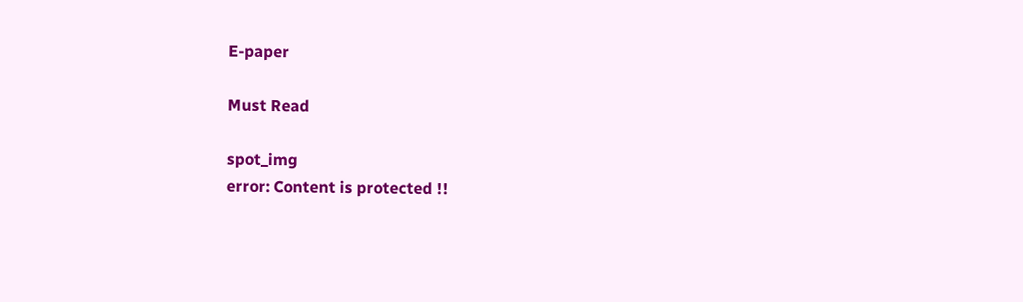E-paper

Must Read

spot_img
error: Content is protected !!